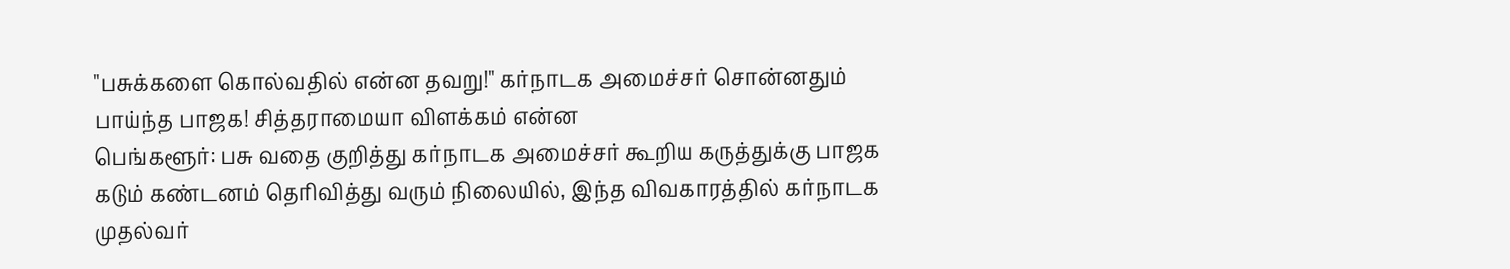"பசுக்களை கொல்வதில் என்ன தவறு!" கர்நாடக அமைச்சர் சொன்னதும் பாய்ந்த பாஜக! சித்தராமையா விளக்கம் என்ன
பெங்களூர்: பசு வதை குறித்து கர்நாடக அமைச்சர் கூறிய கருத்துக்கு பாஜக கடும் கண்டனம் தெரிவித்து வரும் நிலையில், இந்த விவகாரத்தில் கர்நாடக முதல்வர்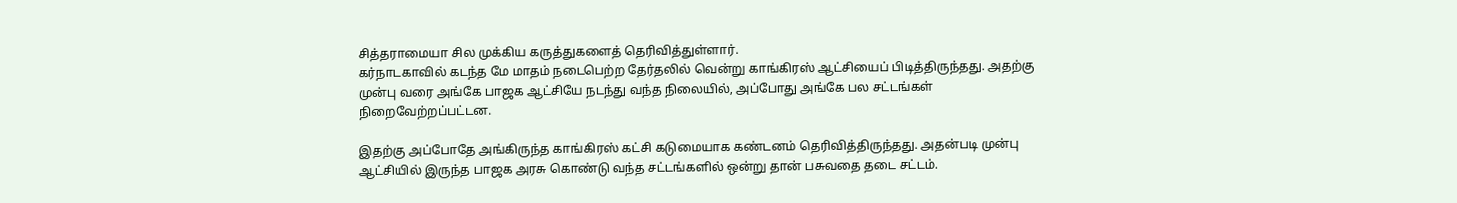சித்தராமையா சில முக்கிய கருத்துகளைத் தெரிவித்துள்ளார்.
கர்நாடகாவில் கடந்த மே மாதம் நடைபெற்ற தேர்தலில் வென்று காங்கிரஸ் ஆட்சியைப் பிடித்திருந்தது. அதற்கு முன்பு வரை அங்கே பாஜக ஆட்சியே நடந்து வந்த நிலையில், அப்போது அங்கே பல சட்டங்கள் நிறைவேற்றப்பட்டன.

இதற்கு அப்போதே அங்கிருந்த காங்கிரஸ் கட்சி கடுமையாக கண்டனம் தெரிவித்திருந்தது. அதன்படி முன்பு ஆட்சியில் இருந்த பாஜக அரசு கொண்டு வந்த சட்டங்களில் ஒன்று தான் பசுவதை தடை சட்டம்.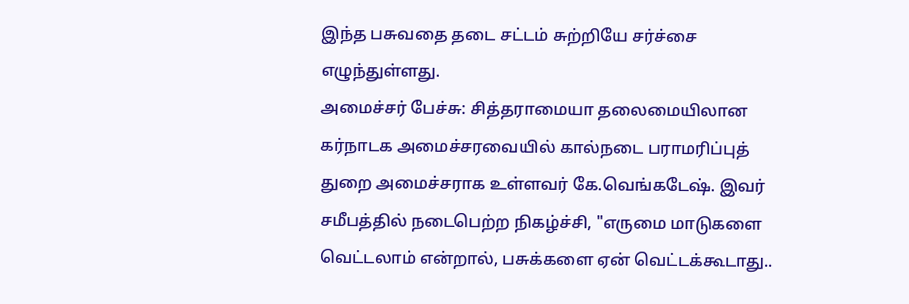இந்த பசுவதை தடை சட்டம் சுற்றியே சர்ச்சை எழுந்துள்ளது.
அமைச்சர் பேச்சு: சித்தராமையா தலைமையிலான கர்நாடக அமைச்சரவையில் கால்நடை பராமரிப்புத் துறை அமைச்சராக உள்ளவர் கே.வெங்கடேஷ். இவர் சமீபத்தில் நடைபெற்ற நிகழ்ச்சி, "எருமை மாடுகளை வெட்டலாம் என்றால், பசுக்களை ஏன் வெட்டக்கூடாது..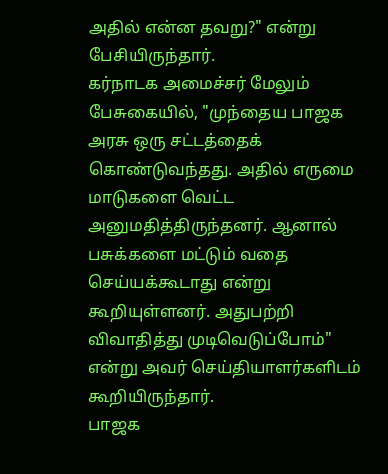அதில் என்ன தவறு?" என்று பேசியிருந்தார்.
கர்நாடக அமைச்சர் மேலும் பேசுகையில், "முந்தைய பாஜக அரசு ஒரு சட்டத்தைக் கொண்டுவந்தது. அதில் எருமை மாடுகளை வெட்ட அனுமதித்திருந்தனர். ஆனால் பசுக்களை மட்டும் வதை செய்யக்கூடாது என்று கூறியுள்ளனர். அதுபற்றி விவாதித்து முடிவெடுப்போம்" என்று அவர் செய்தியாளர்களிடம் கூறியிருந்தார்.
பாஜக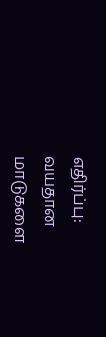எதிர்ப்பு: வயதான மாடுகளை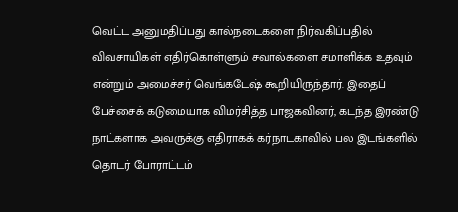வெட்ட அனுமதிப்பது கால்நடைகளை நிர்வகிப்பதில் விவசாயிகள் எதிர்கொள்ளும் சவால்களை சமாளிக்க உதவும் என்றும் அமைச்சர் வெங்கடேஷ் கூறியிருந்தார். இதைப் பேச்சைக் கடுமையாக விமர்சித்த பாஜகவினர், கடந்த இரண்டு நாட்களாக அவருக்கு எதிராகக் கர்நாடகாவில் பல இடங்களில் தொடர் போராட்டம்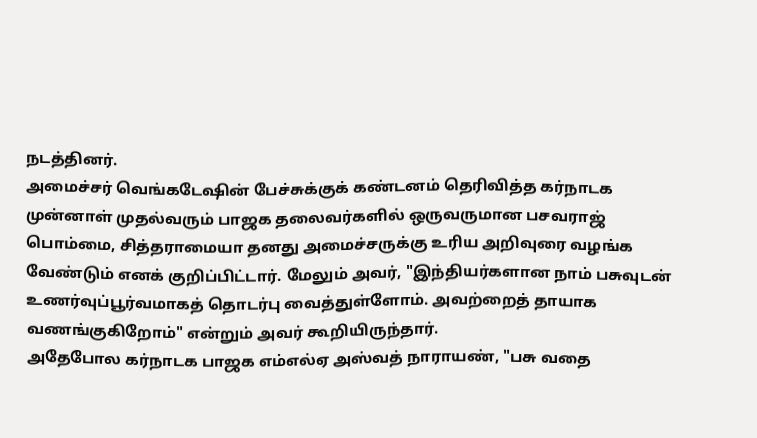நடத்தினர்.
அமைச்சர் வெங்கடேஷின் பேச்சுக்குக் கண்டனம் தெரிவித்த கர்நாடக முன்னாள் முதல்வரும் பாஜக தலைவர்களில் ஒருவருமான பசவராஜ் பொம்மை, சித்தராமையா தனது அமைச்சருக்கு உரிய அறிவுரை வழங்க வேண்டும் எனக் குறிப்பிட்டார். மேலும் அவர், "இந்தியர்களான நாம் பசுவுடன் உணர்வுப்பூர்வமாகத் தொடர்பு வைத்துள்ளோம். அவற்றைத் தாயாக வணங்குகிறோம்" என்றும் அவர் கூறியிருந்தார்.
அதேபோல கர்நாடக பாஜக எம்எல்ஏ அஸ்வத் நாராயண், "பசு வதை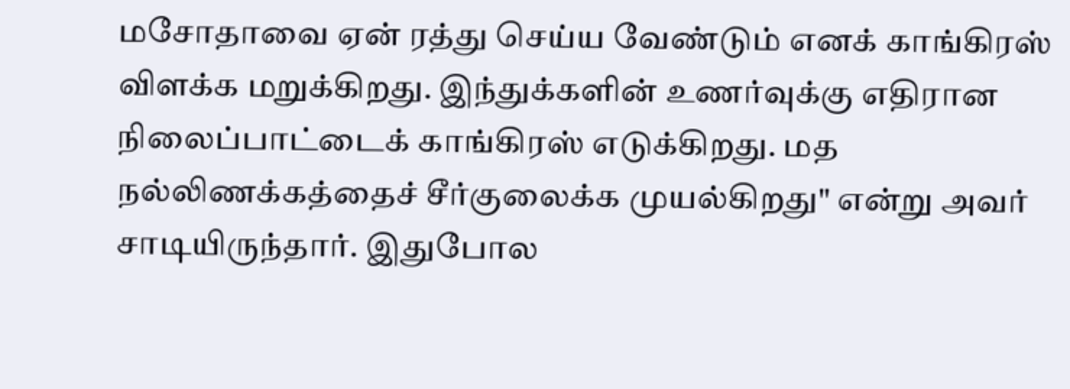மசோதாவை ஏன் ரத்து செய்ய வேண்டும் எனக் காங்கிரஸ் விளக்க மறுக்கிறது. இந்துக்களின் உணர்வுக்கு எதிரான நிலைப்பாட்டைக் காங்கிரஸ் எடுக்கிறது. மத நல்லிணக்கத்தைச் சீர்குலைக்க முயல்கிறது" என்று அவர் சாடியிருந்தார். இதுபோல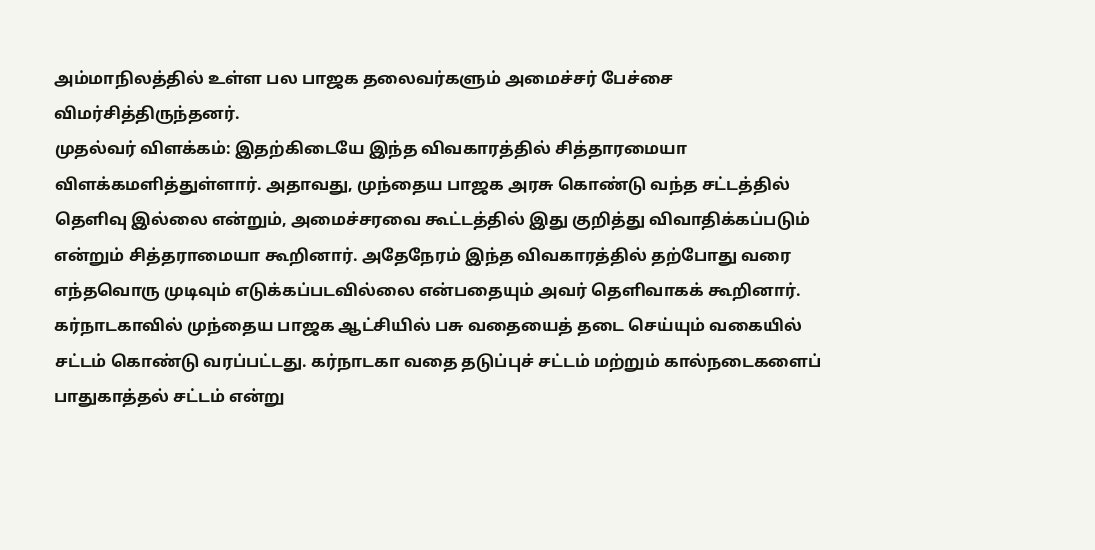அம்மாநிலத்தில் உள்ள பல பாஜக தலைவர்களும் அமைச்சர் பேச்சை விமர்சித்திருந்தனர்.
முதல்வர் விளக்கம்: இதற்கிடையே இந்த விவகாரத்தில் சித்தாரமையா விளக்கமளித்துள்ளார். அதாவது, முந்தைய பாஜக அரசு கொண்டு வந்த சட்டத்தில் தெளிவு இல்லை என்றும், அமைச்சரவை கூட்டத்தில் இது குறித்து விவாதிக்கப்படும் என்றும் சித்தராமையா கூறினார். அதேநேரம் இந்த விவகாரத்தில் தற்போது வரை எந்தவொரு முடிவும் எடுக்கப்படவில்லை என்பதையும் அவர் தெளிவாகக் கூறினார்.
கர்நாடகாவில் முந்தைய பாஜக ஆட்சியில் பசு வதையைத் தடை செய்யும் வகையில் சட்டம் கொண்டு வரப்பட்டது. கர்நாடகா வதை தடுப்புச் சட்டம் மற்றும் கால்நடைகளைப் பாதுகாத்தல் சட்டம் என்று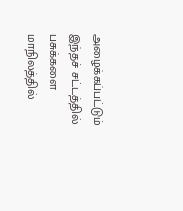அழைக்கப்பட்டும் இந்தச் சட்டத்தில் பசுக்களை மாநிலத்தில்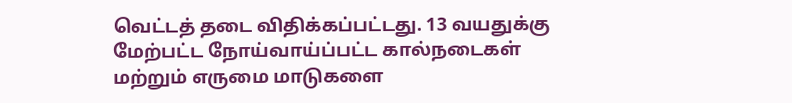வெட்டத் தடை விதிக்கப்பட்டது. 13 வயதுக்கு மேற்பட்ட நோய்வாய்ப்பட்ட கால்நடைகள் மற்றும் எருமை மாடுகளை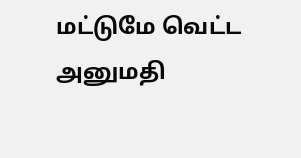மட்டுமே வெட்ட அனுமதி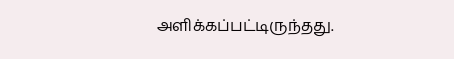அளிக்கப்பட்டிருந்தது.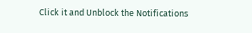Click it and Unblock the Notifications